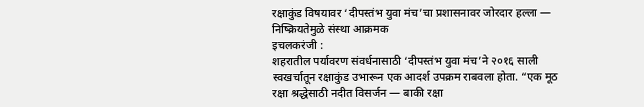रक्षाकुंड विषयावर ‘दीपस्तंभ युवा मंच’चा प्रशासनावर जोरदार हल्ला — निष्क्रियतेमुळे संस्था आक्रमक
इचलकरंजी :
शहरातील पर्यावरण संवर्धनासाठी ‘दीपस्तंभ युवा मंच’ने २०१६ साली स्वखर्चातून रक्षाकुंड उभारून एक आदर्श उपक्रम राबवला होता. “एक मूठ रक्षा श्रद्धेसाठी नदीत विसर्जन — बाकी रक्षा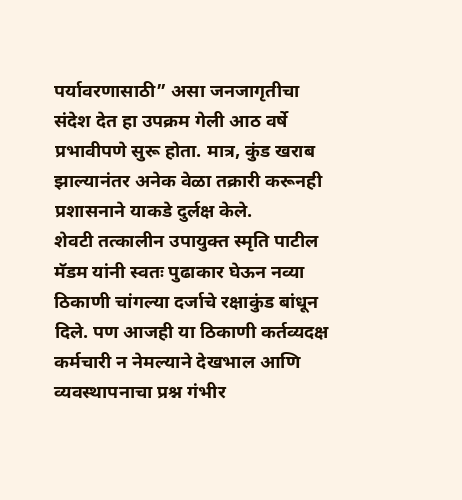पर्यावरणासाठी” असा जनजागृतीचा संदेश देत हा उपक्रम गेली आठ वर्षे प्रभावीपणे सुरू होता. मात्र, कुंड खराब झाल्यानंतर अनेक वेळा तक्रारी करूनही प्रशासनाने याकडे दुर्लक्ष केले.
शेवटी तत्कालीन उपायुक्त स्मृति पाटील मॅडम यांनी स्वतः पुढाकार घेऊन नव्या ठिकाणी चांगल्या दर्जाचे रक्षाकुंड बांधून दिले. पण आजही या ठिकाणी कर्तव्यदक्ष कर्मचारी न नेमल्याने देखभाल आणि व्यवस्थापनाचा प्रश्न गंभीर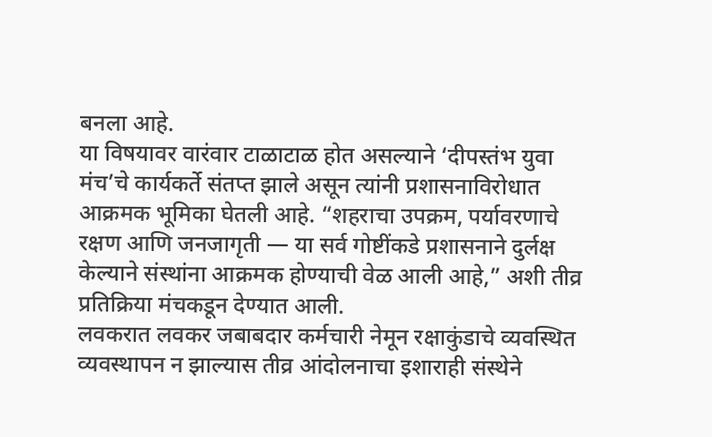बनला आहे.
या विषयावर वारंवार टाळाटाळ होत असल्याने ‘दीपस्तंभ युवा मंच’चे कार्यकर्ते संतप्त झाले असून त्यांनी प्रशासनाविरोधात आक्रमक भूमिका घेतली आहे. “शहराचा उपक्रम, पर्यावरणाचे रक्षण आणि जनजागृती — या सर्व गोष्टींकडे प्रशासनाने दुर्लक्ष केल्याने संस्थांना आक्रमक होण्याची वेळ आली आहे,” अशी तीव्र प्रतिक्रिया मंचकडून देण्यात आली.
लवकरात लवकर जबाबदार कर्मचारी नेमून रक्षाकुंडाचे व्यवस्थित व्यवस्थापन न झाल्यास तीव्र आंदोलनाचा इशाराही संस्थेने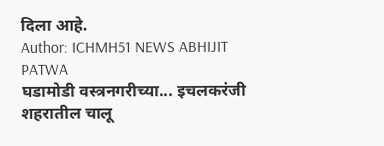दिला आहे.
Author: ICHMH51 NEWS ABHIJIT PATWA
घडामोडी वस्त्रनगरीच्या... इचलकरंजी शहरातील चालू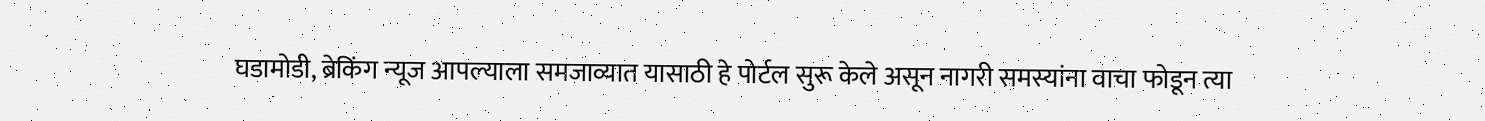घडामोडी, ब्रेकिंग न्यूज आपल्याला समजाव्यात यासाठी हे पोर्टल सुरू केले असून नागरी समस्यांना वाचा फोडून त्या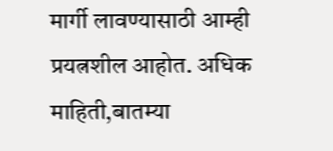मार्गी लावण्यासाठी आम्ही प्रयत्नशील आहोत. अधिक माहिती,बातम्या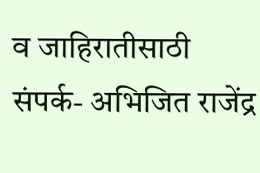व जाहिरातीसाठी संपर्क- अभिजित राजेंद्र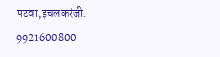पटवा,इचलकरंजी. 9921600800